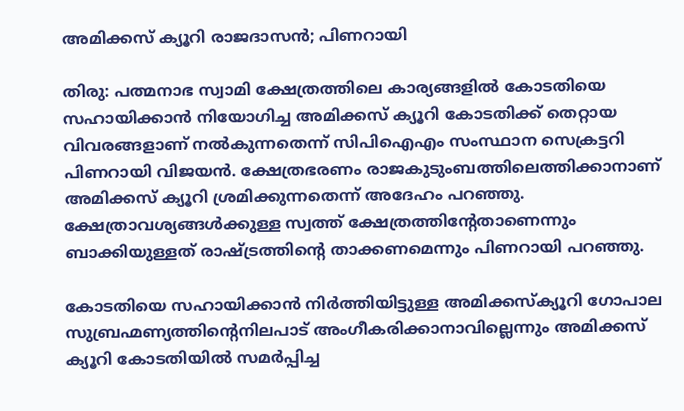അമിക്കസ് ക്യൂറി രാജദാസന്‍; പിണറായി

തിരു: പത്മനാഭ സ്വാമി ക്ഷേത്രത്തിലെ കാര്യങ്ങളില്‍ കോടതിയെ സഹായിക്കാന്‍ നിയോഗിച്ച അമിക്കസ് ക്യൂറി കോടതിക്ക് തെറ്റായ വിവരങ്ങളാണ് നല്‍കുന്നതെന്ന് സിപിഐഎം സംസ്ഥാന സെക്രട്ടറി പിണറായി വിജയന്‍. ക്ഷേത്രഭരണം രാജകുടുംബത്തിലെത്തിക്കാനാണ് അമിക്കസ് ക്യൂറി ശ്രമിക്കുന്നതെന്ന് അദേഹം പറഞ്ഞു. ക്ഷേത്രാവശ്യങ്ങള്‍ക്കുള്ള സ്വത്ത് ക്ഷേത്രത്തിന്റേതാണെന്നും ബാക്കിയുള്ളത് രാഷ്ട്രത്തിന്റെ താക്കണമെന്നും പിണറായി പറഞ്ഞു.

കോടതിയെ സഹായിക്കാന്‍ നിര്‍ത്തിയിട്ടുള്ള അമിക്കസ്‌ക്യൂറി ഗോപാല സുബ്രഹ്മണ്യത്തിന്റെനിലപാട് അംഗീകരിക്കാനാവില്ലെന്നും അമിക്കസ് ക്യൂറി കോടതിയില്‍ സമര്‍പ്പിച്ച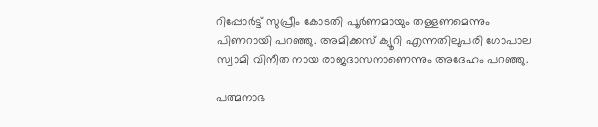റിപ്പോര്‍ട്ട് സുപ്രീം കോടതി പൂര്‍ണമായും തള്ളണമെന്നും പിണറായി പറഞ്ഞു. അമിക്കസ് ക്യൂറി എന്നതിലുപരി ഗോപാല സ്വാമി വിനീത നായ രാജദാസനാണെന്നും അദേഹം പറഞ്ഞു.

പത്മനാഭ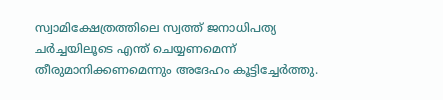സ്വാമിക്ഷേത്രത്തിലെ സ്വത്ത് ജനാധിപത്യ ചര്‍ച്ചയിലൂടെ എന്ത് ചെയ്യണമെന്ന് തീരുമാനിക്കണമെന്നും അദേഹം കൂട്ടിച്ചേര്‍ത്തു.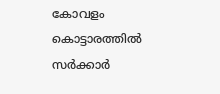കോവളം കൊട്ടാരത്തില്‍ സര്‍ക്കാര്‍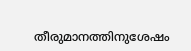തീരുമാനത്തിനുശേഷം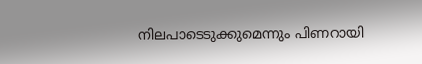നിലപാടെടുക്കുമെന്നും പിണറായി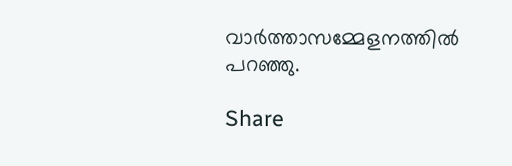വാര്‍ത്താസമ്മേളനത്തില്‍ പറഞ്ഞു.

Share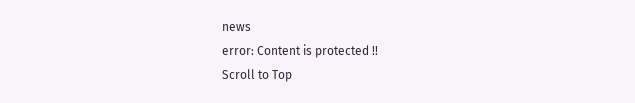news
error: Content is protected !!
Scroll to Top